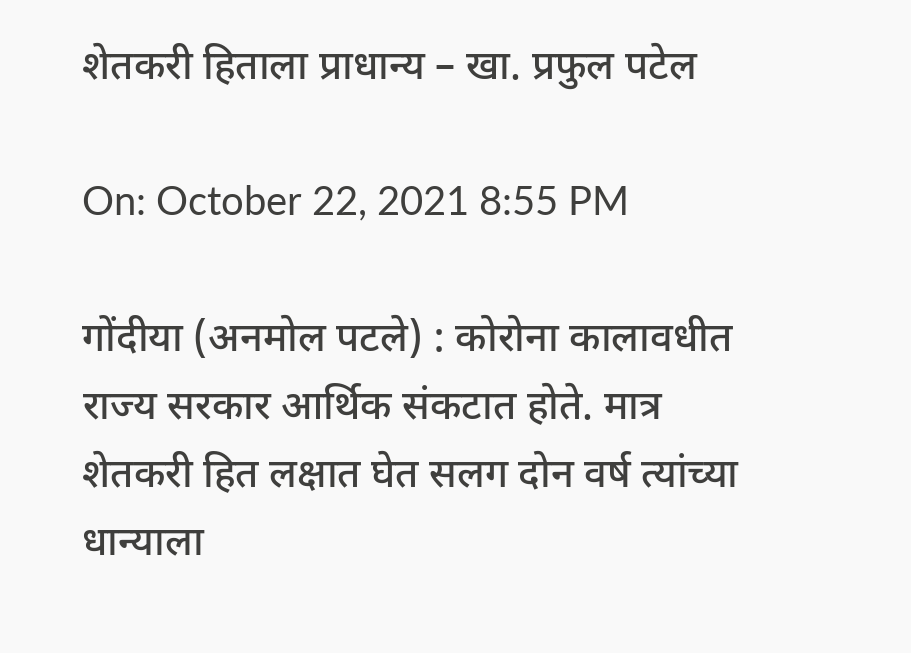शेतकरी हिताला प्राधान्य – खा. प्रफुल पटेल

On: October 22, 2021 8:55 PM

गोंदीया (अनमोल पटले) : कोरोना कालावधीत राज्य सरकार आर्थिक संकटात होते. मात्र शेतकरी हित लक्षात घेत सलग दोन वर्ष त्यांच्या धान्याला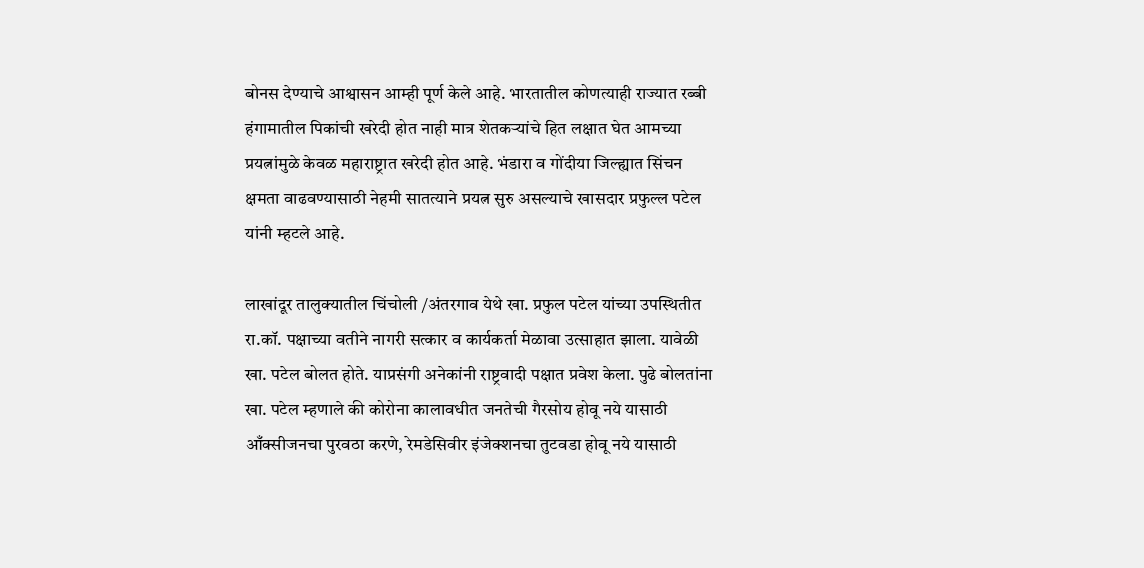बोनस देण्याचे आश्वासन आम्ही पूर्ण केले आहे. भारतातील कोणत्याही राज्यात रब्बी हंगामातील पिकांची खरेदी होत नाही मात्र शेतकर्‍यांचे हित लक्षात घेत आमच्या प्रयत्नांमुळे केवळ महाराष्ट्रात खरेदी होत आहे. भंडारा व गोंदीया जिल्ह्यात सिंचन क्षमता वाढवण्यासाठी नेहमी सातत्याने प्रयत्न सुरु असल्याचे खासदार प्रफुल्ल पटेल यांनी म्हटले आहे.

लाखांदूर तालुक्यातील चिंचोली /अंतरगाव येथे खा. प्रफुल पटेल यांच्या उपस्थितीत रा.कॉ. पक्षाच्या वतीने नागरी सत्कार व कार्यकर्ता मेळावा उत्साहात झाला. यावेळी खा. पटेल बोलत होते. याप्रसंगी अनेकांनी राष्ट्रवादी पक्षात प्रवेश केला. पुढे बोलतांना खा. पटेल म्हणाले की कोरोना कालावधीत जनतेची गैरसोय होवू नये यासाठी आँक्सीजनचा पुरवठा करणे, रेमडेसिवीर इंजेक्शनचा तुटवडा होवू नये यासाठी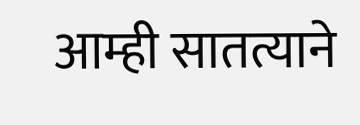आम्ही सातत्याने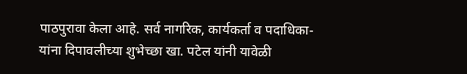पाठपुरावा केला आहे. सर्व नागरिक, कार्यकर्ता व पदाधिका-यांना दिपावलीच्या शुभेच्छा खा. पटेल यांनी यावेळी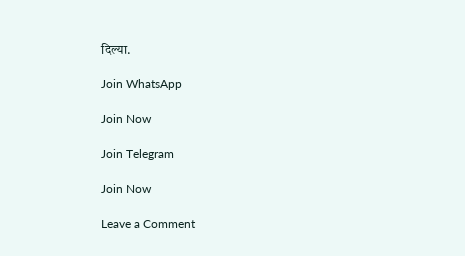दिल्या.

Join WhatsApp

Join Now

Join Telegram

Join Now

Leave a Comment